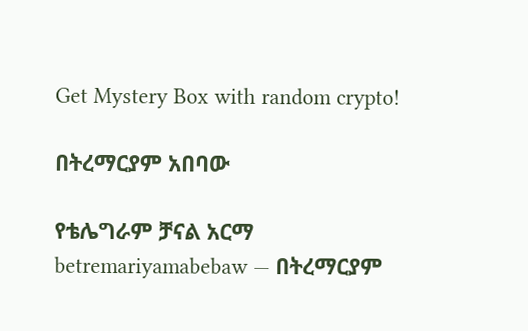Get Mystery Box with random crypto!

በትረማርያም አበባው

የቴሌግራም ቻናል አርማ betremariyamabebaw — በትረማርያም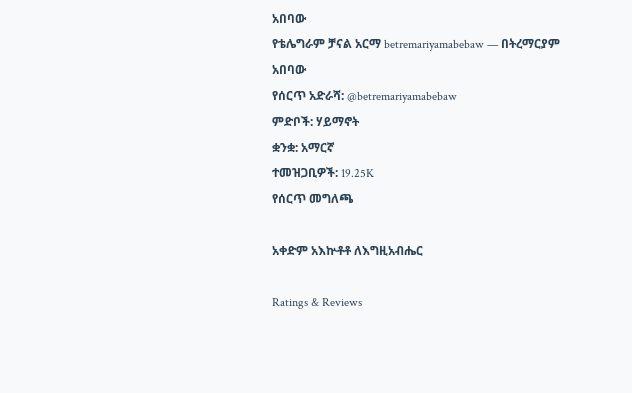አበባው
የቴሌግራም ቻናል አርማ betremariyamabebaw — በትረማርያም አበባው
የሰርጥ አድራሻ: @betremariyamabebaw
ምድቦች: ሃይማኖት
ቋንቋ: አማርኛ
ተመዝጋቢዎች: 19.25K
የሰርጥ መግለጫ

አቀድም አእኵቶቶ ለእግዚአብሔር

Ratings & Reviews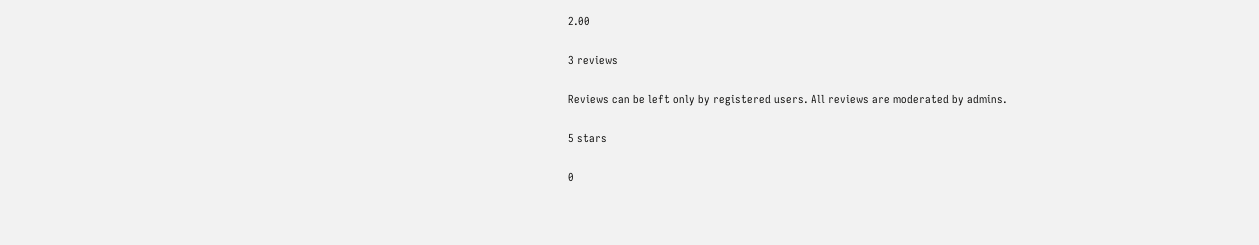2.00

3 reviews

Reviews can be left only by registered users. All reviews are moderated by admins.

5 stars

0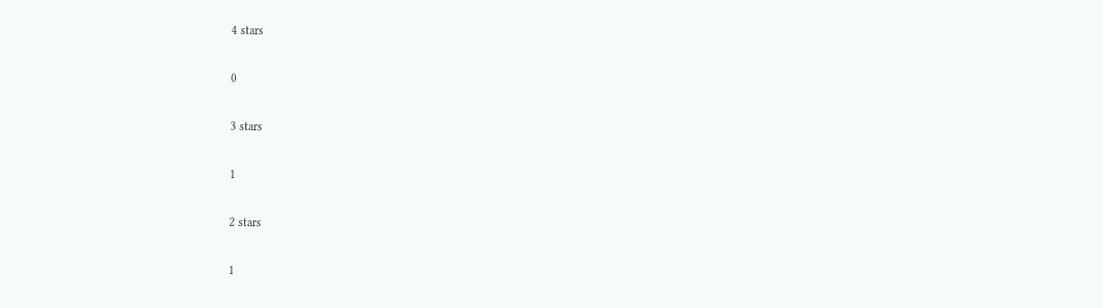4 stars

0

3 stars

1

2 stars

1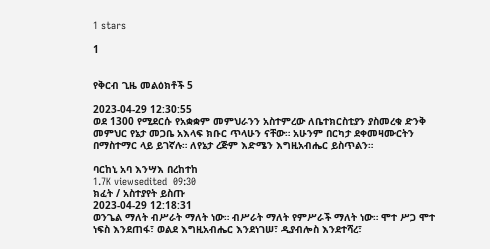1 stars

1


የቅርብ ጊዜ መልዕክቶች 5

2023-04-29 12:30:55
ወደ 1300 የሚደርሱ የአቋቋም መምህራንን አስተምረው ለቤተክርስቲያን ያስመረቁ ድንቅ መምህር የኔታ መጋቤ አእላፍ ክቡር ጥላሁን ናቸው። አሁንም በርካታ ደቀመዛሙርትን በማስተማር ላይ ይገኛሉ። ለየኔታ ረጅም እድሜን እግዚአብሔር ይስጥልን።

ባርከኒ አባ እንሣእ በረከተከ
1.7K viewsedited  09:30
ክፈት / አስተያየት ይስጡ
2023-04-29 12:18:31
ወንጌል ማለት ብሥራት ማለት ነው። ብሥራት ማለት የምሥራች ማለት ነው። ሞተ ሥጋ ሞተ ነፍስ እንደጠፋ፣ ወልደ እግዚአብሔር እንደነገሠ፣ ዲያብሎስ እንደተሻረ፣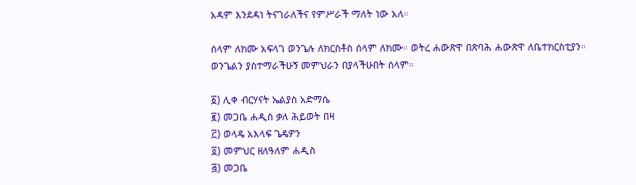አዳም እንደዳነ ትናገራለችና የምሥራች ማለት ነው አለ።

ሰላም ለክሙ አፍላገ ወንጌሉ ለክርስቶስ ሰላም ለክሙ። ወትረ ሐውጽዋ በጽባሕ ሐውጽዋ ለቤተክርስቲያን። ወንጌልን ያስተማራችሁኝ መምህራን በያላችሁበት ሰላም።

፩) ሊቀ ብርሃናት ኤልያስ አድማሴ
፪) መጋቤ ሐዲስ ቃለ ሕይወት በዛ
፫) ወላዴ አእላፍ ጌዴዎን
፬) መምህር ዘለዓለም ሐዲስ
፭) መጋቤ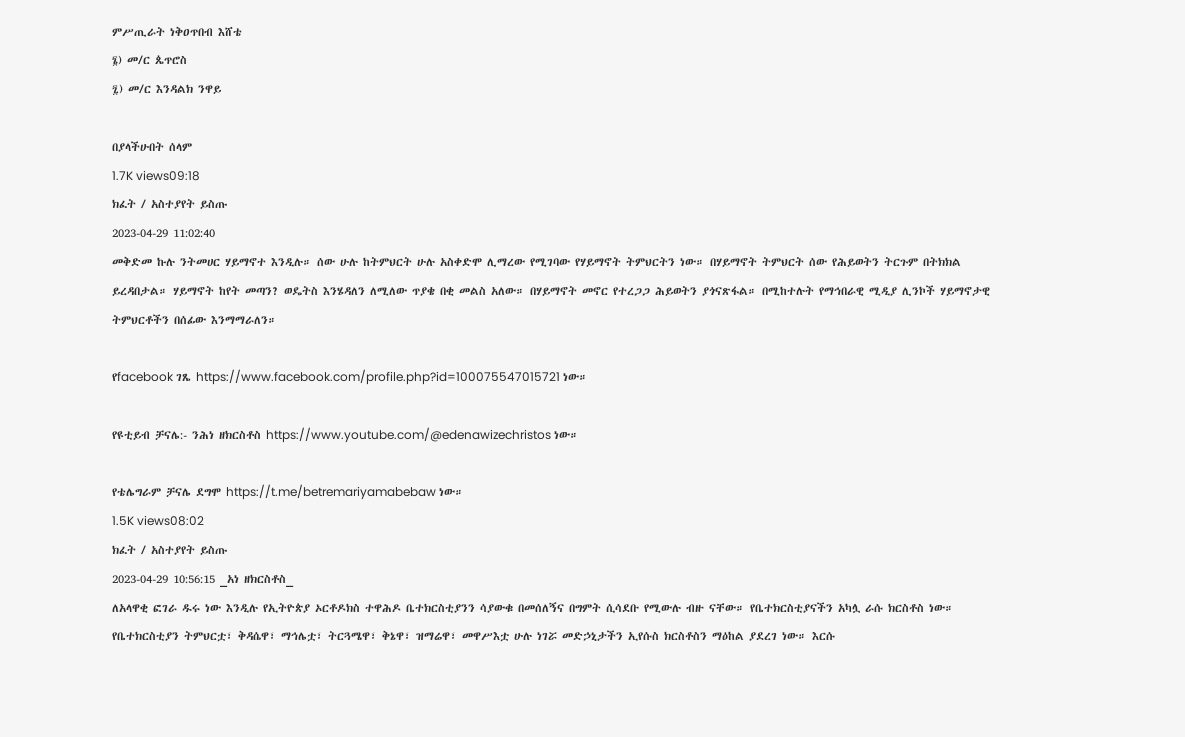ምሥጢራት ነቅዐጥበብ እሸቴ
፮) መ/ር ጴጥሮስ
፯) መ/ር እንዳልክ ንዋይ

በያላችሁበት ሰላም
1.7K views09:18
ክፈት / አስተያየት ይስጡ
2023-04-29 11:02:40
መቅድመ ኩሉ ንትመሀር ሃይማኖተ እንዲሉ። ሰው ሁሉ ከትምህርት ሁሉ አስቀድሞ ሊማረው የሚገባው የሃይማኖት ትምህርትን ነው። በሃይማኖት ትምህርት ሰው የሕይወትን ትርጉም በትክክል ይረዳበታል። ሃይማኖት ከየት መጣን? ወዴትስ እንሄዳለን ለሚለው ጥያቄ በቂ መልስ አለው። በሃይማኖት መኖር የተረጋጋ ሕይወትን ያጎናጽፋል። በሚከተሉት የማኅበራዊ ሚዲያ ሊንኮች ሃይማኖታዊ ትምህርቶችን በሰፊው እንማማራለን።

የfacebook ገጼ https://www.facebook.com/profile.php?id=100075547015721 ነው።

የዩቲይብ ቻናሌ:- ንሕነ ዘክርስቶስ https://www.youtube.com/@edenawizechristos ነው።

የቴሌግራም ቻናሌ ደግሞ https://t.me/betremariyamabebaw ነው።
1.5K views08:02
ክፈት / አስተያየት ይስጡ
2023-04-29 10:56:15 _አነ ዘክርስቶስ_
ለአላዋቂ ፎገራ ዱሩ ነው እንዲሉ የኢትዮጵያ ኦርቶዶክስ ተዋሕዶ ቤተክርስቲያንን ሳያውቁ በመሰለኝና በግምት ሲሳደቡ የሚውሉ ብዙ ናቸው። የቤተክርስቲያናችን አካሏ ራሱ ክርስቶስ ነው። የቤተክርስቲያን ትምህርቷ፣ ቅዳሴዋ፣ ማኅሌቷ፣ ትርጓሜዋ፣ ቅኔዋ፣ ዝማሬዋ፣ መዋሥእቷ ሁሉ ነገሯ መድኃኒታችን ኢየሱስ ክርስቶስን ማዕከል ያደረገ ነው። እርሱ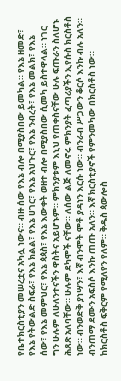የቤተክርስቲያን መሠረቷና አካሏ ነውና። ብዙ ሰው የእኔ ብሎ በሚያስበው ይመካል። የእኔ ዘመድ፣ የእኔ የትውልድ ስፍራ፣ የእኔ ክልል፣ የእኔ ሀገር፣ የእኔ አህጉር፣ የእኔ ንብረት፣ የእኔ መልክ፣ የእኔ ሰው፣ የእኔ መምህር፣ የእኔ ጳጳስ፣ የእኔ እውቀት ወዘተ ብሎ በሚያስበው ሲመካ ይስተዋላል። ነገር ግን ሁሉም ለሁለንተናችን ዋስትና አይሆኑም። ምክንያቱም እኒህ የጠቀስናቸው ሁሉ ፍጡራን ስለሆኑ ሕጸጽ አለባቸው። ሁሉም ደካሞች ናቸው። ለሰው ልጅ ለመኖሩ ምክንያት ፈጣሪያችን ኢየሱስ ክርስቶስ ነው። ብንወድቅ ያነሣን፣ እኛ ብንሞት ሞቶ ያዳነን እርሱ ነው። ብንራብ ሥጋውን ቆርሶ እንኩ ብሉ አለን። ብንጠማ ደሙን አፍስሶ እንኩ ጠጡ አለን። እኛ ክርስቲያኖች የምንመካው በክርስቶስ ነው። ከክርስቶስ ፍቅርም የሚለየን የለም። ቅዱስ ጳውሎስ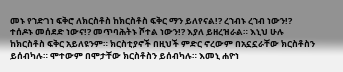መኑ የኀድገነ ፍቅሮ ለክርስቶስ ከክርስቶስ ፍቅር ማን ይለየናል!? ረኀብኑ ረኀብ ነውን!? ተሰዶኑ መሰደድ ነውና!? መጥባሕትኑ ሾተል ነውን!? እያለ ይዘረዝራል። እኒህ ሁሉ ከክርስቶስ ፍቅር አይለዩንም። ክርስቲያኖች በዚህች ምድር ኖረውም በአኗኗራቸው ክርስቶስን ይሰብካሉ። ሞተውም በሞታቸው ክርስቶስን ይሰብካሉ። እመኒ ሐዮነ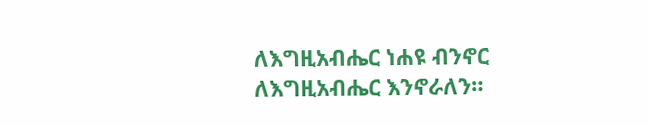ለእግዚአብሔር ነሐዩ ብንኖር ለእግዚአብሔር እንኖራለን።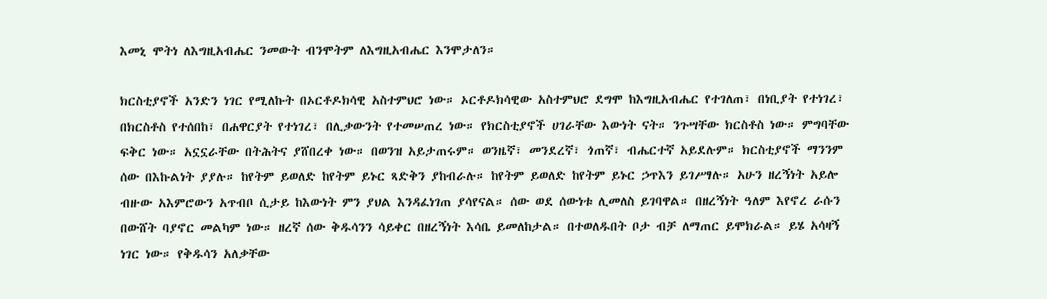እመኒ ሞትነ ለእግዚአብሔር ንመውት ብንሞትም ለእግዚአብሔር እንሞታለን።

ክርስቲያኖች አንድን ነገር የሚለኩት በኦርቶዶክሳዊ አስተምህሮ ነው። ኦርቶዶክሳዊው አስተምህሮ ደግሞ ከእግዚአብሔር የተገለጠ፣ በነቢያት የተነገረ፣ በክርስቶስ የተሰበከ፣ በሐዋርያት የተነገረ፣ በሊቃውንት የተመሠጠረ ነው። የክርስቲያኖች ሀገራቸው እውነት ናት። ንጉሣቸው ክርስቶስ ነው። ምግባቸው ፍቅር ነው። አኗኗራቸው በትሕትና ያሸበረቀ ነው። በወንዝ አይታጠሩም። ወንዜኛ፣ መንደረኛ፣ ጎጠኛ፣ ብሔርተኛ አይደሉም። ክርስቲያኖች ማንንም ሰው በእኩልነት ያያሉ። ከየትም ይወለድ ከየትም ይኑር ጻድቅን ያከብራሉ። ከየትም ይወለድ ከየትም ይኑር ኃጥእን ይገሥፃሉ። አሁን ዘረኝነት አይሎ ብዙው አእምሮውን አጥብቦ ሲታይ ከእውነት ምን ያህል እንዳፈነገጠ ያሳየናል። ሰው ወደ ሰውነቱ ሊመለስ ይገባዋል። በዘረኝነት ዓለም እየኖረ ራሱን በውሸት ባያኖር መልካም ነው። ዘረኛ ሰው ቅዱሳንን ሳይቀር በዘረኝነት እሳቤ ይመለከታል። በተወለዱበት ቦታ ብቻ ለማጠር ይሞክራል። ይሄ አሳዛኝ ነገር ነው። የቅዱሳን አለቃቸው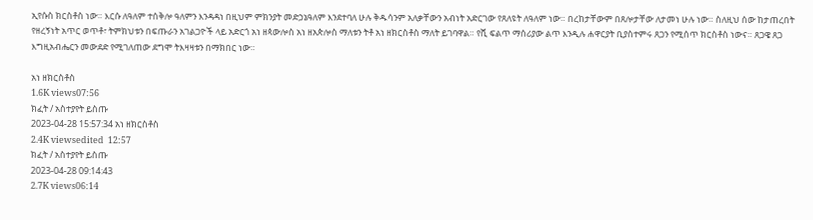ኢየሱስ ክርስቶስ ነው። እርሱ ለዓለም ተሰቅሎ ዓለምን እንዳዳነ በዚህም ምክንያት መድኃኔዓለም እንደተባለ ሁሉ ቅዱሳንም አለቃቸውን አብነት አድርገው የጸለዩት ለዓለም ነው። በረከታቸውም በጸሎታቸው ለታመነ ሁሉ ነው። ስለዚህ ሰው ከታጠረበት የዘረኝነት አጥር ወጥቶ፣ ትምክህቱን በፍጡራን አገልጋዮች ላይ አድርጎ አነ ዘጳውሎስ አነ ዘአጵሎስ ማለቱን ትቶ አነ ዘክርስቶስ ማለት ይገባዋል። የሺ ፍልጥ ማሰሪያው ልጥ እንዲሉ ሐዋርያት ቢያስተምሩ ጸጋን የሚሰጥ ክርስቶስ ነውና። ጸጋዌ ጸጋ እግዚአብሔርን መውደድ የሚገለጠው ደግሞ ትእዛዛቱን በማክበር ነው።

አነ ዘክርስቶስ
1.6K views07:56
ክፈት / አስተያየት ይስጡ
2023-04-28 15:57:34 አነ ዘክርስቶስ
2.4K viewsedited  12:57
ክፈት / አስተያየት ይስጡ
2023-04-28 09:14:43
2.7K views06:14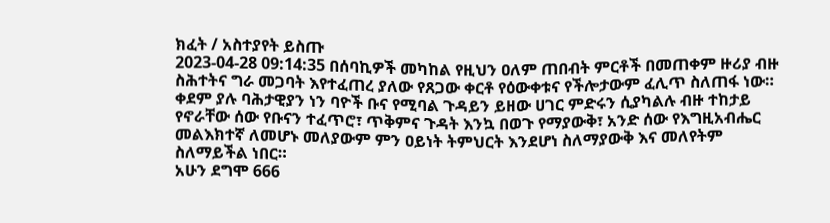ክፈት / አስተያየት ይስጡ
2023-04-28 09:14:35 በሰባኪዎች መካከል የዚህን ዐለም ጠበብት ምርቶች በመጠቀም ዙሪያ ብዙ ስሕተትና ግራ መጋባት እየተፈጠረ ያለው የጸጋው ቀርቶ የዕውቀቱና የችሎታውም ፈሊጥ ስለጠፋ ነው። ቀደም ያሉ ባሕታዊያን ነን ባዮች ቡና የሚባል ጉዳይን ይዘው ሀገር ምድሩን ሲያካልሉ ብዙ ተከታይ የኖራቸው ሰው የቡናን ተፈጥሮ፣ ጥቅምና ጉዳት እንኳ በወጉ የማያውቅ፣ አንድ ሰው የእግዚአብሔር መልእክተኛ ለመሆኑ መለያውም ምን ዐይነት ትምህርት እንደሆነ ስለማያውቅ እና መለየትም ስለማይችል ነበር።
አሁን ደግሞ 666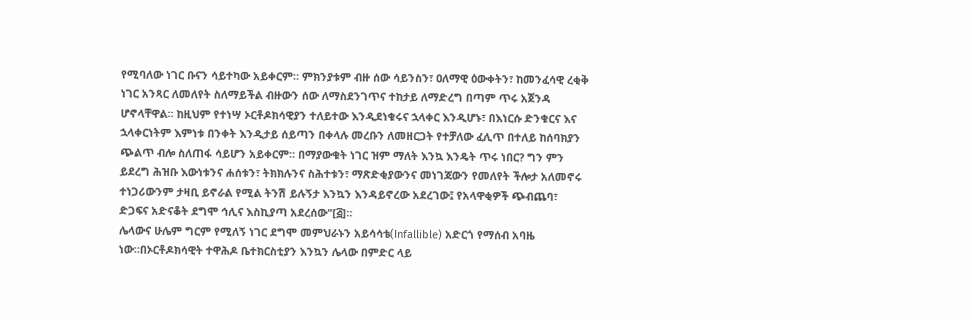የሚባለው ነገር ቡናን ሳይተካው አይቀርም። ምክንያቱም ብዙ ሰው ሳይንስን፣ ዐለማዊ ዕውቀትን፣ ከመንፈሳዊ ረቂቅ ነገር አንጻር ለመለየት ስለማይችል ብዙውን ሰው ለማስደንገጥና ተከታይ ለማድረግ በጣም ጥሩ አጀንዳ ሆኖላቸዋል። ከዚህም የተነሣ ኦርቶዶክሳዊያን ተለይተው እንዲደነቁሩና ኋላቀር እንዲሆኑ፣ በእነርሱ ድንቁርና እና ኋላቀርነትም እምነቱ በንቀት እንዲታይ ሰይጣን በቀላሉ መረቡን ለመዘርጋት የተቻለው ፈሊጥ በተለይ ከሰባክያን ጭልጥ ብሎ ስለጠፋ ሳይሆን አይቀርም። በማያውቁት ነገር ዝም ማለት እንኳ እንዴት ጥሩ ነበር? ግን ምን ይደረግ ሕዝቡ እውነቱንና ሐሰቱን፣ ትክክሉንና ስሕተቱን፣ ማጽድቂያውንና መነገጃውን የመለየት ችሎታ አለመኖሩ ተነጋሪውንም ታዛቢ ይኖራል የሚል ትንሽ ይሉኝታ እንኳን እንዳይኖረው አደረገው፤ የአላዋቂዎች ጭብጨባ፣ ድጋፍና አድናቆት ደግሞ ኅሊና እስኪያጣ አደረሰው"[፭]።
ሌላውና ሁሌም ግርም የሚለኝ ነገር ደግሞ መምህራኑን አይሳሳቴ(Infallible) አድርጎ የማሰብ አባዜ ነው።በኦርቶዶክሳዊት ተዋሕዶ ቤተክርስቲያን እንኳን ሌላው በምድር ላይ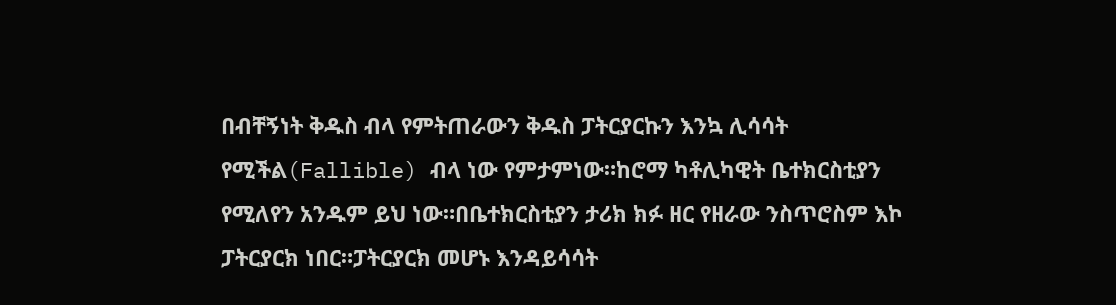በብቸኝነት ቅዱስ ብላ የምትጠራውን ቅዱስ ፓትርያርኩን እንኳ ሊሳሳት የሚችል(Fallible) ብላ ነው የምታምነው።ከሮማ ካቶሊካዊት ቤተክርስቲያን የሚለየን አንዱም ይህ ነው።በቤተክርስቲያን ታሪክ ክፉ ዘር የዘራው ንስጥሮስም እኮ ፓትርያርክ ነበር።ፓትርያርክ መሆኑ እንዳይሳሳት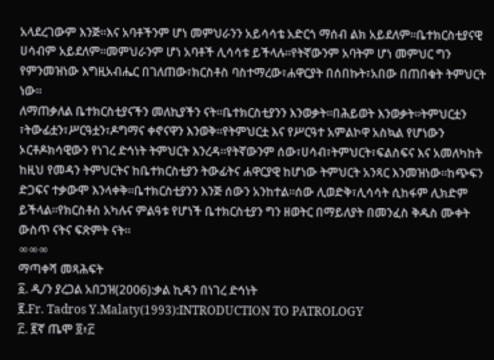አላደረገውም እንጅ።እና አባቶችንም ሆነ መምህራንን አይሳሳቴ አድርጎ ማሰብ ልክ አይደለም።ቤተክርስቲያናዊ ሀሳብም አይደለም።መምህራንም ሆነ አባቶች ሊሳሳቱ ይችላሉ።የትኛውንም አባትም ሆነ መምህር ግን የምንመዝነው እግዚአብሔር በገለጠው፣ክርስቶስ ባስተማረው፣ሐዋርያት በሰበኩት፣አበው በጠበቁት ትምህርት ነው።
ለማጠቃለል ቤተክርስቲያናችን መለኪያችን ናት።ቤተክርስቲያንን እንወቃት።በሕይወት እንወቃት።ትምህርቷን ፣ትውፊቷን፣ሥርዓቷን፣ዶግማና ቀኖናዋን እንወቅ።የትምህርቷ እና የሥርዓተ አምልኮዋ አስኳል የሆነውን ኦርቶዶክሳዊውን የነገረ ድኅነት ትምህርት እንረዳ።የትኛውንም ሰው፣ሀሳብ፣ትምህርት፣ፍልስፍና እና አመለካከት ከዚህ የመዳን ትምህርትና ከቤተክርስቲያን ትውፊትና ሐዋርያዊ ከሆነው ትምህርት አንጻር እንመዝነው።ከጭፍን ድጋፍና ተቃውሞ እንላቀቅ።ቤተክርስቲያንን እንጅ ሰውን አንከተል።ሰው ሊወድቅ፣ሊሳሳት ሲከፋም ሊክድም ይችላል።የክርስቶስ አካሉና ምልዓቱ የሆነች ቤተክርስቲያን ግን ዘወትር በማይለያት በመንፈስ ቅዱስ ሙቀት ውስጥ ናትና ፍጽምት ናት።
∞∞∞
ማጣቀሻ መጻሕፍት
፩. ዲ/ን ያረጋል አበጋዝ(2006):ቃል ኪዳን በነገረ ድኅነት
፪.Fr. Tadros Y.Malaty(1993):INTRODUCTION TO PATROLOGY
፫. ፪ኛ ጤሞ ፬፥፫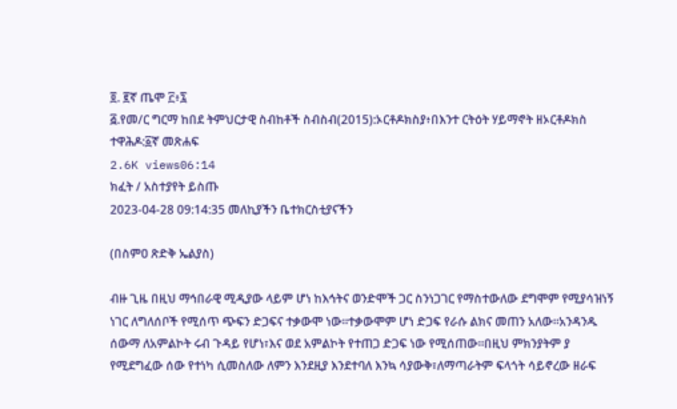፬. ፪ኛ ጤሞ ፫፥፯
፭.የመ/ር ግርማ ከበደ ትምህርታዊ ስብከቶች ስብስብ(2015):ኦርቶዶክስያ፥በእንተ ርትዕት ሃይማኖት ዘኦርቶዶክስ ተዋሕዶ:፩ኛ መጽሐፍ
2.6K views06:14
ክፈት / አስተያየት ይስጡ
2023-04-28 09:14:35 መለኪያችን ቤተክርስቲያናችን

(በስምዐ ጽድቅ ኤልያስ)

ብዙ ጊዜ በዚህ ማኅበራዊ ሚዲያው ላይም ሆነ ከእኅትና ወንድሞች ጋር ስንነጋገር የማስተውለው ደግሞም የሚያሳዝነኝ ነገር ለግለሰቦች የሚሰጥ ጭፍን ድጋፍና ተቃውሞ ነው።ተቃውሞም ሆነ ድጋፍ የራሱ ልክና መጠን አለው።አንዳንዱ ሰውማ ለአምልኮት ሩብ ጉዳይ የሆነ፣እና ወደ አምልኮት የተጠጋ ድጋፍ ነው የሚሰጠው።በዚህ ምክንያትም ያ የሚደግፈው ሰው የተነካ ሲመስለው ለምን እንደዚያ እንደተባለ እንኳ ሳያውቅ፣ለማጣራትም ፍላጎት ሳይኖረው ዘራፍ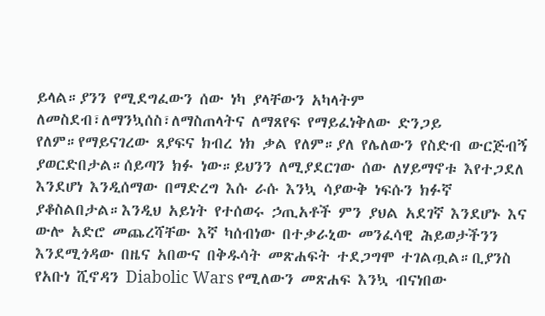ይላል።ያንን የሚደግፈውን ሰው ነካ ያላቸውን አካላትም ለመስደብ፣ለማንኳሰስ፣ለማስጠላትና ለማጸየፍ የማይፈነቅለው ድንጋይ የለም።የማይናገረው ጸያፍና ክብረ ነክ ቃል የለም።ያለ የሌለውን የስድብ ውርጅብኝ ያወርድበታል።ሰይጣን ክፉ ነው።ይህንን ለሚያደርገው ሰው ለሃይማኖቱ እየተጋደለ እንደሆነ እንዲሰማው በማድረግ እሱ ራሱ እንኳ ሳያውቅ ነፍሱን ክፉኛ ያቆስልበታል።እንዲህ አይነት የተሰወሩ ኃጢአቶች ምን ያህል አደገኛ እንደሆኑ እና ውሎ አድሮ መጨረሻቸው እኛ ካሰብነው በተቃራኒው መንፈሳዊ ሕይወታችንን እንደሚጎዳው በዜና አበውና በቅዱሳት መጽሐፍት ተደጋግሞ ተገልጧል።ቢያንስ የአቡነ ሺኖዳን Diabolic Wars የሚለውን መጽሐፍ እንኳ ብናነበው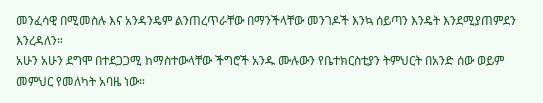መንፈሳዊ በሚመስሉ እና አንዳንዴም ልንጠረጥራቸው በማንችላቸው መንገዶች እንኳ ሰይጣን እንዴት እንደሚያጠምደን እንረዳለን።
አሁን አሁን ደግሞ በተደጋጋሚ ከማስተውላቸው ችግሮች አንዱ ሙሉውን የቤተክርስቲያን ትምህርት በአንድ ሰው ወይም መምህር የመለካት አባዜ ነው።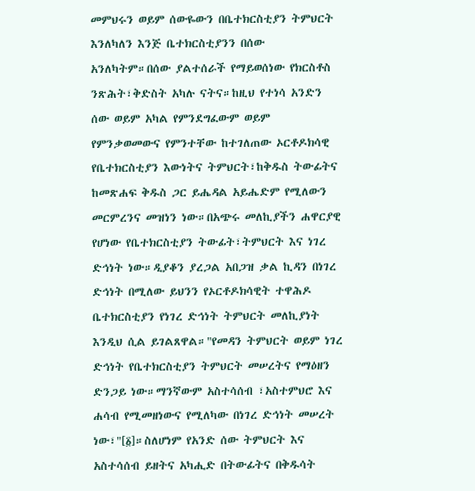መምህሩን ወይም ሰውዬውን በቤተክርስቲያን ትምህርት እንለካለን እንጅ ቤተክርስቲያንን በሰው አንለካትም።በሰው ያልተሰራች የማይወሰነው የክርስቶስ ንጽሕት፣ቅድስት አካሉ ናትና።ከዚህ የተነሳ አንድን ሰው ወይም አካል የምንደግፈውም ወይም የምንቃወመውና የምንተቸው ከተገለጠው ኦርቶዶክሳዊ የቤተክርስቲያን እውነትና ትምህርት፣ከቅዱስ ትውፊትና ከመጽሐፍ ቅዱስ ጋር ይሔዳል አይሔድም የሚለውን መርምረንና መዝነን ነው።በአጭሩ መለኪያችን ሐዋርያዊ የሆነው የቤተክርስቲያን ትውፊት፣ትምህርት እና ነገረ ድኅነት ነው።ዲያቆን ያረጋል አበጋዝ ቃል ኪዳን በነገረ ድኅነት በሚለው ይህንን የኦርቶዶክሳዊት ተዋሕዶ ቤተክርስቲያን የነገረ ድኅነት ትምህርት መለኪያነት እንዲህ ሲል ይገልጸዋል።"የመዳን ትምህርት ወይም ነገረ ድኅነት የቤተክርስቲያን ትምህርት መሠረትና የማዕዘን ድንጋይ ነው።ማንኛውም አስተሳሰብ ፣አስተምህሮ እና ሐሳብ የሚመዘነውና የሚለካው በነገረ ድኅነት መሠረት ነው፣"[፩]።ስለሆነም የአንድ ሰው ትምህርት እና አስተሳሰብ ይዘትና አካሒድ በትውፊትና በቅዱሳት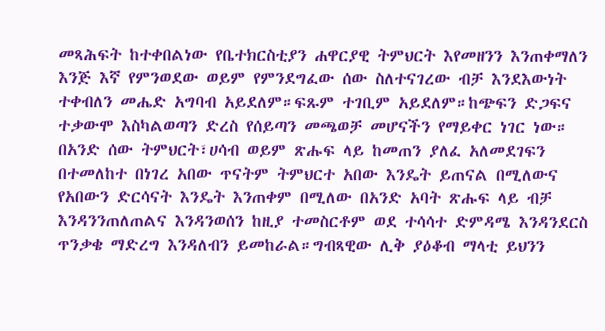መጻሕፍት ከተቀበልነው የቤተክርስቲያን ሐዋርያዊ ትምህርት እየመዘንን እንጠቀማለን እንጅ እኛ የምንወደው ወይም የምንደግፈው ሰው ስለተናገረው ብቻ እንደእውነት ተቀብለን መሔድ አግባብ አይደለም።ፍጹም ተገቢም አይደለም።ከጭፍን ድጋፍና ተቃውሞ እስካልወጣን ድረስ የሰይጣን መጫወቻ መሆናችን የማይቀር ነገር ነው።
በአንድ ሰው ትምህርት፣ሀሳብ ወይም ጽሑፍ ላይ ከመጠን ያለፈ አለመደገፍን በተመለከተ በነገረ አበው ጥናትም ትምህርተ አበው እንዴት ይጠናል በሚለውና የአበውን ድርሳናት እንዴት እንጠቀም በሚለው በአንድ አባት ጽሑፍ ላይ ብቻ እንዳንንጠለጠልና እንዳንወሰን ከዚያ ተመስርቶም ወደ ተሳሳተ ድምዳሜ እንዳንደርስ ጥንቃቄ ማድረግ እንዳለብን ይመከራል።ግብጻዊው ሊቅ ያዕቆብ ማላቲ ይህንን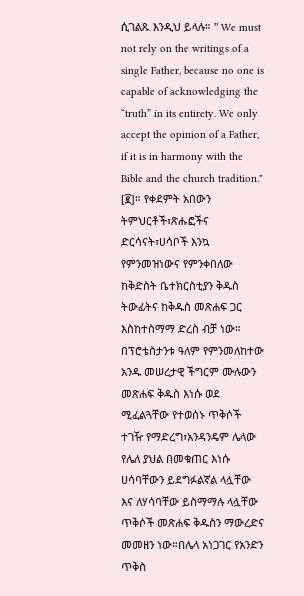ሲገልጹ እንዲህ ይላሉ። '' We must not rely on the writings of a single Father, because no one is capable of acknowledging the “truth” in its entirety. We only accept the opinion of a Father, if it is in harmony with the Bible and the church tradition." [፪]። የቀደምት አበውን ትምህርቶች፣ጽሑፎችና ድርሳናት፣ሀሳቦች እንኳ የምንመዝነውና የምንቀበለው ከቅድስት ቤተክርስቲያን ቅዱስ ትውፊትና ከቅዱስ መጽሐፍ ጋር እስከተስማማ ድረስ ብቻ ነው።
በፕሮቴስታንቱ ዓለም የምንመለከተው አንዱ መሠረታዊ ችግርም ሙሉውን መጽሐፍ ቅዱስ እነሱ ወደ ሚፈልጓቸው የተወሰኑ ጥቅሶች ተገዥ የማድረግ፣አንዳንዴም ሌላው የሌለ ያህል በመቁጠር እነሱ ሀሳባቸውን ይደግፉልኛል ላሏቸው እና ለሃሳባቸው ይስማማሉ ላሏቸው ጥቅሶች መጽሐፍ ቅዱስን ማውረድና መመዘን ነው።በሌላ አነጋገር የአንድን ጥቅስ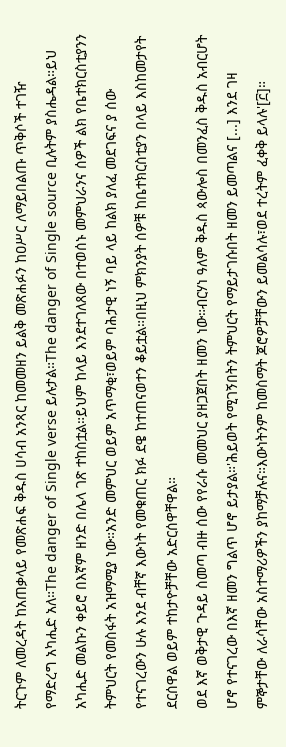ትርጉም ለመረዳት ከአጠቃላይ የመጽሐፍ ቅዱስ ሀሳብ አንጻር ከመመዘን ይልቅ መጽሐፉን ከዐሥር ለማይበልጡ ጥቅሶች ተገዥ የማድረግ አካሒድ አለ።The danger of Single verse ይሉታል።The danger of Single source ቢሉትም ያስሔዳል።ይህ አካሒድ መልኩን ቀይሮ በእኛም ዘንድ በሌላ ገጽ ተከስቷል።ይህም ከላይ እንደተገለጸው በተወሰኑ መምህራንና ሰዎች ልክ የቤተክርስቲያንን ትምህርት የመስፋት አዝማሚያ ነው።አንድ መምህር ወይም አጥማቂ፣ወይም ባሕታዊ ነኝ ባይ ላይ ከልክ ያለፈ መደገፍና ያ ሰው የተናገረውን ሁሉ እንደ ብቸኛ እውነት የመቁጠር ክፉ ደዌ ከተጠናወተን ቆይቷል።በዚህ ምክንያት ሰዎቹ ከቤተክርስቲያን በላይ እስከመታየት ደርሰዋል ወይም ተከታዮቻቸው አድርሰዋቸዋል።
ወደ እኛ ወቅታዊ ጉዳይ ስመጣ ብዙ ሰው የየራሱ መመህር ያዘጋጀበት ዘመን ነው።ብርሃነ ዓለም ቅዱስ ጳውሎስ በመንፈስ ቅዱስ አብርሆት ሆኖ የተናገረው በእኛ ዘመን ግልጥ ሆኖ ይታያል።'ሕይወት የሚገኝበትን ትምህርት የማይታገሱበት ዘመን ይመጣልና [...] እንደ ገዛ ምኞታቸው ለራሳቸው አስተማሪዎችን ያከማቻሉና።እውነትንም ከመስማት ጆሮዎቻቸውን ይመልሳሉ፣ወደ ተረትም ፈቀቅ ይላሉ'[፫]።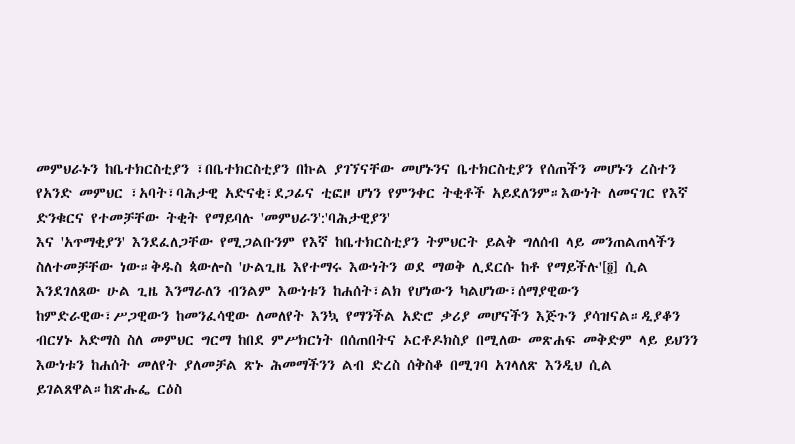መምህራኑን ከቤተክርስቲያን ፣በቤተክርስቲያን በኩል ያገኘናቸው መሆኑንና ቤተክርስቲያን የሰጠችን መሆኑን ረስተን የአንድ መምህር ፣አባት፣ባሕታዊ አድናቂ፣ደጋፊና ቲፎዞ ሆነን የምንቀር ትቂቶች አይደለንም።እውነት ለመናገር የእኛ ድንቁርና የተመቻቸው ትቂት የማይባሉ 'መምህራን':'ባሕታዊያን'
እና 'አጥማቂያን' እንደፈለጋቸው የሚጋልቡንም የእኛ ከቤተክርስቲያን ትምህርት ይልቅ ግለሰብ ላይ መንጠልጠላችን ስለተመቻቸው ነው።ቅዱስ ጳውሎስ 'ሁልጊዜ እየተማሩ እውነትን ወደ ማወቅ ሊደርሱ ከቶ የማይችሉ'[፬] ሲል እንደገለጸው ሁል ጊዜ እንማራለን ብንልም እውነቱን ከሐሰት፣ልክ የሆነውን ካልሆነው፣ሰማያዊውን ከምድራዊው፣ሥጋዊውን ከመንፈሳዊው ለመለየት እንኳ የማንችል አድሮ ቃሪያ መሆናችን እጅጉን ያሳዝናል።ዲያቆን ብርሃኑ አድማስ ስለ መምህር ግርማ ከበደ ምሥክርነት በሰጠበትና ኦርቶዶክስያ በሚለው መጽሐፍ መቅድም ላይ ይህንን እውነቱን ከሐሰት መለየት ያለመቻል ጽኑ ሕመማችንን ልብ ድረስ ሰቅስቆ በሚገባ አገላለጽ እንዲህ ሲል ይገልጸዋል።ከጽሑፌ ርዕስ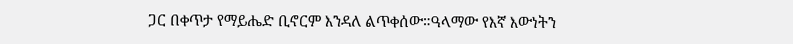ጋር በቀጥታ የማይሔድ ቢኖርም እንዳለ ልጥቀሰው።ዓላማው የእኛ እውነትን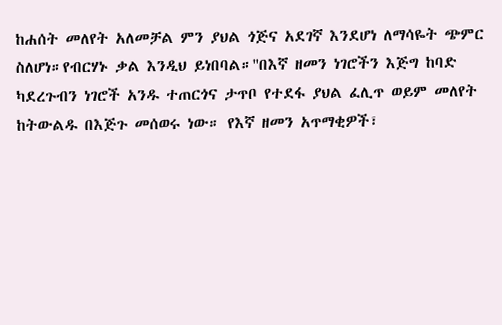ከሐሰት መለየት አለመቻል ምን ያህል ጎጅና አደገኛ እንደሆነ ለማሳዬት ጭምር ስለሆነ።የብርሃኑ ቃል እንዲህ ይነበባል።''በእኛ ዘመን ነገሮችን እጅግ ከባድ ካደረጉብን ነገሮች አንዱ ተጠርጎና ታጥቦ የተደፋ ያህል ፈሊጥ ወይም መለየት ከትውልዱ በእጅጉ መሰወሩ ነው። የእኛ ዘመን አጥማቂዎች፣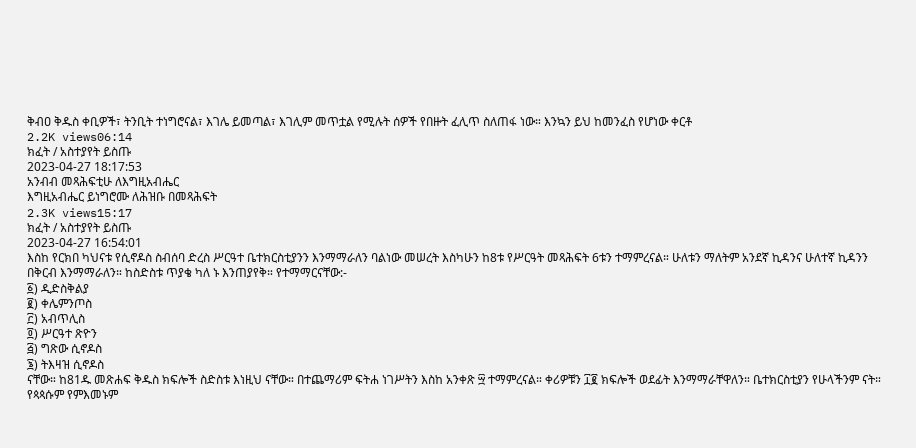ቅብዐ ቅዱስ ቀቢዎች፣ ትንቢት ተነግሮናል፣ እገሌ ይመጣል፣ እገሊም መጥቷል የሚሉት ሰዎች የበዙት ፈሊጥ ስለጠፋ ነው። እንኳን ይህ ከመንፈስ የሆነው ቀርቶ
2.2K views06:14
ክፈት / አስተያየት ይስጡ
2023-04-27 18:17:53
አንብብ መጻሕፍቲሁ ለእግዚአብሔር
እግዚአብሔር ይነግሮሙ ለሕዝቡ በመጻሕፍት
2.3K views15:17
ክፈት / አስተያየት ይስጡ
2023-04-27 16:54:01
እስከ የርክበ ካህናቱ የሲኖዶስ ስብሰባ ድረስ ሥርዓተ ቤተክርስቲያንን እንማማራለን ባልነው መሠረት እስካሁን ከ8ቱ የሥርዓት መጻሕፍት 6ቱን ተማምረናል። ሁለቱን ማለትም አንደኛ ኪዳንና ሁለተኛ ኪዳንን በቅርብ እንማማራለን። ከስድስቱ ጥያቄ ካለ ኑ እንጠያየቅ። የተማማርናቸው:-
፩) ዲድስቅልያ
፪) ቀሌምንጦስ
፫) አብጥሊስ
፬) ሥርዓተ ጽዮን
፭) ግጽው ሲኖዶስ
፮) ትእዛዝ ሲኖዶስ
ናቸው። ከ81ዱ መጽሐፍ ቅዱስ ክፍሎች ስድስቱ እነዚህ ናቸው። በተጨማሪም ፍትሐ ነገሥትን እስከ አንቀጽ ፵ ተማምረናል። ቀሪዎቹን ፲፪ ክፍሎች ወደፊት እንማማራቸዋለን። ቤተክርስቲያን የሁላችንም ናት። የጳጳሱም የምእመኑም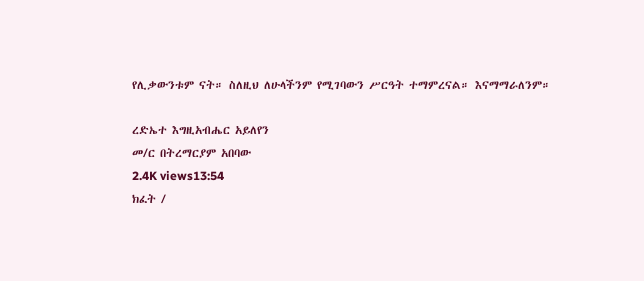የሊቃውንቱም ናት። ስለዚህ ለሁላችንም የሚገባውን ሥርዓት ተማምረናል። እናማማራለንም።

ረድኤተ እግዚአብሔር አይለየን
መ/ር በትረማርያም አበባው
2.4K views13:54
ክፈት /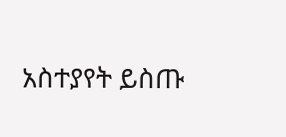አስተያየት ይስጡ